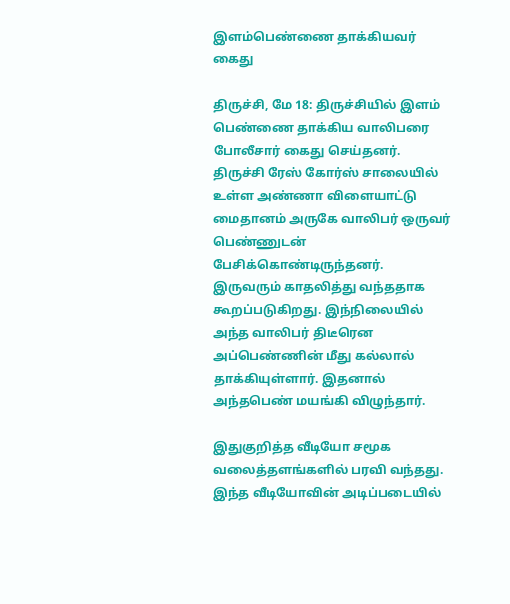இளம்பெண்ணை தாக்கியவர் கைது

திருச்சி, மே 18: திருச்சியில் இளம் பெண்ணை தாக்கிய வாலிபரை போலீசார் கைது செய்தனர். திருச்சி ரேஸ் கோர்ஸ் சாலையில் உள்ள அண்ணா விளையாட்டு மைதானம் அருகே வாலிபர் ஒருவர் பெண்ணுடன் பேசிக்கொண்டிருந்தனர். இருவரும் காதலித்து வந்ததாக கூறப்படுகிறது. இந்நிலையில் அந்த வாலிபர் திடீரென அப்பெண்ணின் மீது கல்லால் தாக்கியுள்ளார். இதனால் அந்தபெண் மயங்கி விழுந்தார்.

இதுகுறித்த வீடியோ சமூக வலைத்தளங்களில் பரவி வந்தது. இந்த வீடியோவின் அடிப்படையில்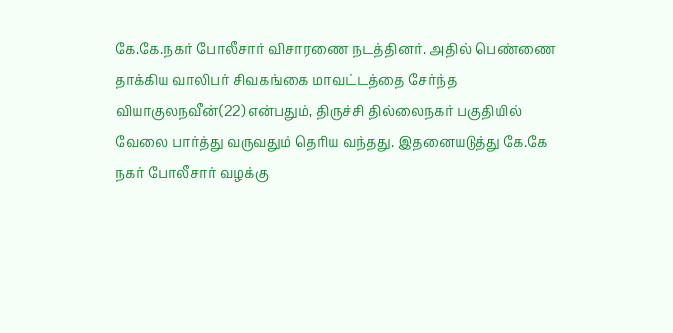கே.கே.நகர் போலீசார் விசாரணை நடத்தினர். அதில் பெண்ணை தாக்கிய வாலிபர் சிவகங்கை மாவட்டத்தை சேர்ந்த வியாகுலநவீன்(22) என்பதும், திருச்சி தில்லைநகர் பகுதியில் வேலை பார்த்து வருவதும் தெரிய வந்தது. இதனையடுத்து கே.கே நகர் போலீசார் வழக்கு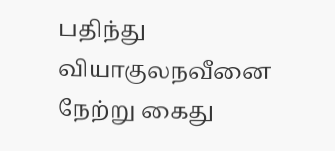பதிந்து வியாகுலநவீனை நேற்று கைது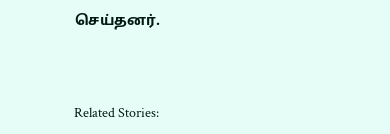செய்தனர்.



Related Stories: